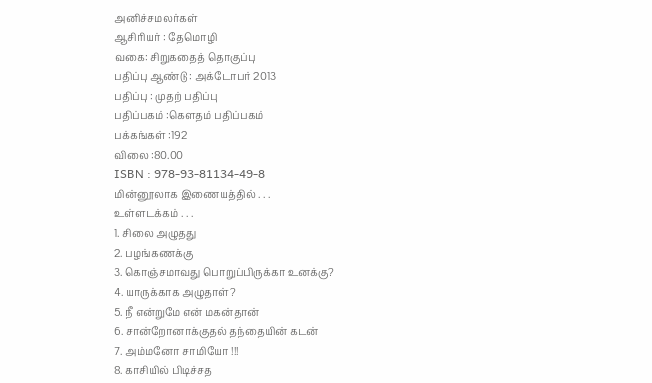அனிச்சமலர்கள்
ஆசிரியர் : தேமொழி
வகை: சிறுகதைத் தொகுப்பு
பதிப்பு ஆண்டு : அக்டோபர் 2013
பதிப்பு : முதற் பதிப்பு
பதிப்பகம் :கௌதம் பதிப்பகம்
பக்கங்கள் :192
விலை :80.00
ISBN : 978-93-81134-49-8
மின்னூலாக இணையத்தில் . . .
உள்ளடக்கம் . . .
1. சிலை அழுதது
2. பழங்கணக்கு
3. கொஞ்சமாவது பொறுப்பிருக்கா உனக்கு?
4. யாருக்காக அழுதாள்?
5. நீ என்றுமே என் மகன்தான்
6. சான்றோனாக்குதல் தந்தையின் கடன்
7. அம்மனோ சாமியோ !!!
8. காசியில் பிடிச்சத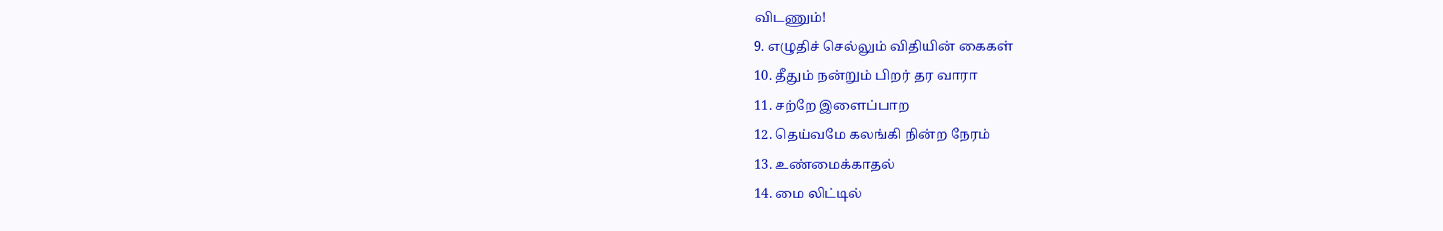விடணும்!
9. எழுதிச் செல்லும் விதியின் கைகள்
10. தீதும் நன்றும் பிறர் தர வாரா
11. சற்றே இளைப்பாற
12. தெய்வமே கலங்கி நின்ற நேரம்
13. உண்மைக்காதல்
14. மை லிட்டில்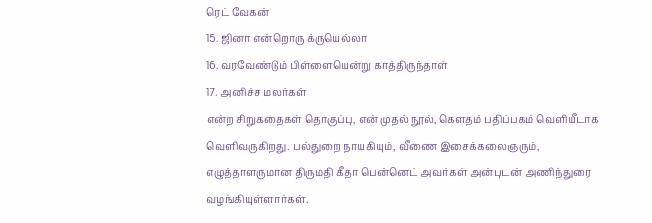ரெட் வேகன்
15. ஜினா என்றொரு க்ருயெல்லா
16. வரவேண்டும் பிள்ளையென்று காத்திருந்தாள்
17. அனிச்ச மலர்கள்
என்ற சிறுகதைகள் தொகுப்பு, என் முதல் நூல், கௌதம் பதிப்பகம் வெளியீடாக வெளிவருகிறது. பல்துறை நாயகியும், வீணை இசைக்கலைஞரும், எழுத்தாளருமான திருமதி கீதா பென்னெட் அவர்கள் அன்புடன் அணிந்துரை வழங்கியுள்ளார்கள்.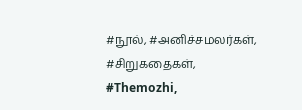#நூல், #அனிச்சமலர்கள், #சிறுகதைகள், #Themozhi,